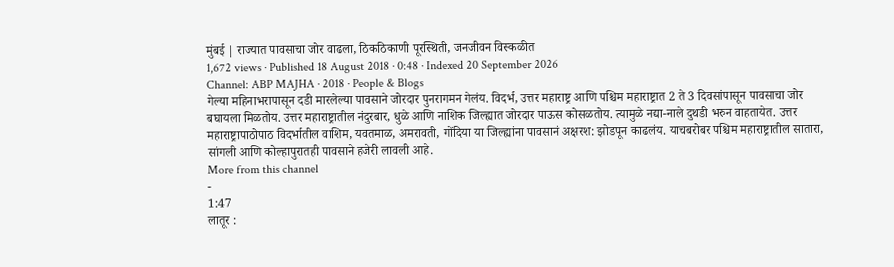मुंबई | राज्यात पावसाचा जोर वाढला, ठिकठिकाणी पूरस्थिती, जनजीवन विस्कळीत
1,672 views · Published 18 August 2018 · 0:48 · Indexed 20 September 2026
Channel: ABP MAJHA · 2018 · People & Blogs
गेल्या महिनाभरापासून दडी मारलेल्या पावसाने जोरदार पुनरागमन गेलंय. विदर्भ, उत्तर महाराष्ट्र आणि पश्चिम महाराष्ट्रात 2 ते 3 दिवसांपासून पावसाचा जोर बघायला मिळतोय. उत्तर महाराष्ट्रातील नंदुरबार, धुळे आणि नाशिक जिल्ह्यात जोरदार पाऊस कोसळतोय. त्यामुळे नद्या-नाले दुथडी भरुन वाहतायेत. उत्तर महाराष्ट्रापाठोपाठ विदर्भातील वाशिम, यवतमाळ, अमरावती, गोंदिया या जिल्ह्यांना पावसानं अक्षरश: झोडपून काढलंय. याचबरोबर पश्चिम महाराष्ट्रातील सातारा, सांगली आणि कोल्हापुरातही पावसाने हजेरी लावली आहे.
More from this channel
-
1:47
लातूर :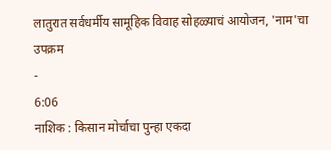लातुरात सर्वधर्मीय सामूहिक विवाह सोहळ्याचं आयोजन, 'नाम'चा उपक्रम
-
6:06
नाशिक : किसान मोर्चाचा पुन्हा एकदा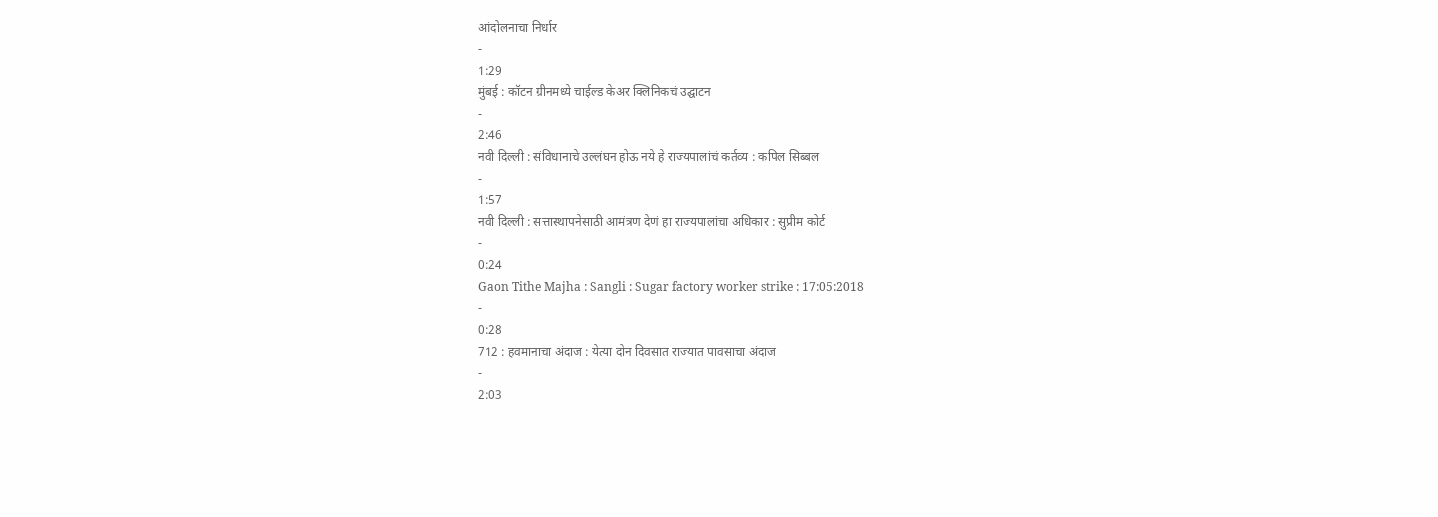आंदोलनाचा निर्धार
-
1:29
मुंबई : कॉटन ग्रीनमध्ये चाईल्ड केअर क्लिनिकचं उद्घाटन
-
2:46
नवी दिल्ली : संविधानाचे उल्लंघन होऊ नये हे राज्यपालांचं कर्तव्य : कपिल सिब्बल
-
1:57
नवी दिल्ली : सत्तास्थापनेसाठी आमंत्रण देणं हा राज्यपालांचा अधिकार : सुप्रीम कोर्ट
-
0:24
Gaon Tithe Majha : Sangli : Sugar factory worker strike : 17:05:2018
-
0:28
712 : हवमानाचा अंदाज : येत्या दोन दिवसात राज्यात पावसाचा अंदाज
-
2:03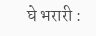घे भरारी :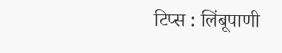टिप्स : लिंबूपाणी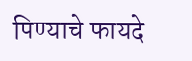पिण्याचे फायदे